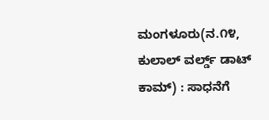ಮಂಗಳೂರು(ನ.೧೪, ಕುಲಾಲ್ ವರ್ಲ್ಡ್ ಡಾಟ್ ಕಾಮ್) : ಸಾಧನೆಗೆ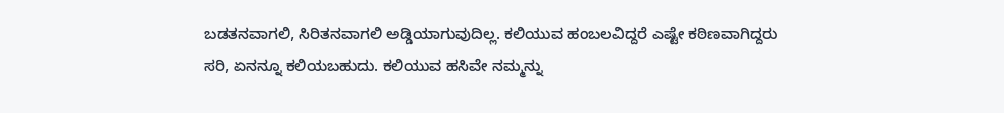ಬಡತನವಾಗಲಿ, ಸಿರಿತನವಾಗಲಿ ಅಡ್ಡಿಯಾಗುವುದಿಲ್ಲ. ಕಲಿಯುವ ಹಂಬಲವಿದ್ದರೆ ಎಷ್ಟೇ ಕಠಿಣವಾಗಿದ್ದರು ಸರಿ, ಏನನ್ನೂ ಕಲಿಯಬಹುದು. ಕಲಿಯುವ ಹಸಿವೇ ನಮ್ಮನ್ನು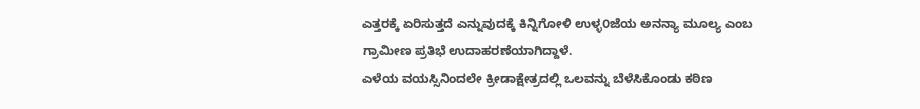ಎತ್ತರಕ್ಕೆ ಏರಿಸುತ್ತದೆ ಎನ್ನುವುದಕ್ಕೆ ಕಿನ್ನಿಗೋಳಿ ಉಳ್ಳ೦ಜೆಯ ಅನನ್ಯಾ ಮೂಲ್ಯ ಎಂಬ ಗ್ರಾಮೀಣ ಪ್ರತಿಭೆ ಉದಾಹರಣೆಯಾಗಿದ್ದಾಳೆ.
ಎಳೆಯ ವಯಸ್ಸಿನಿಂದಲೇ ಕ್ರೀಡಾಕ್ಷೇತ್ರದಲ್ಲಿ ಒಲವನ್ನು ಬೆಳೆಸಿಕೊಂಡು ಕಠಿಣ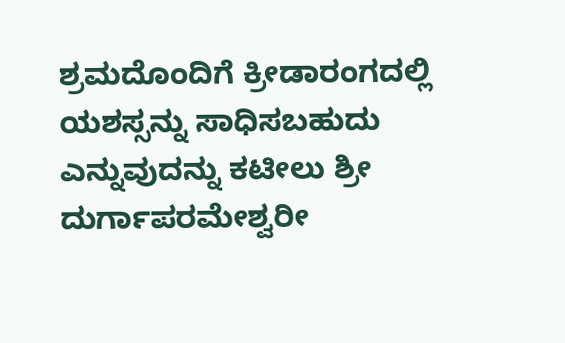ಶ್ರಮದೊಂದಿಗೆ ಕ್ರೀಡಾರಂಗದಲ್ಲಿ ಯಶಸ್ಸನ್ನು ಸಾಧಿಸಬಹುದು ಎನ್ನುವುದನ್ನು ಕಟೀಲು ಶ್ರೀ ದುರ್ಗಾಪರಮೇಶ್ವರೀ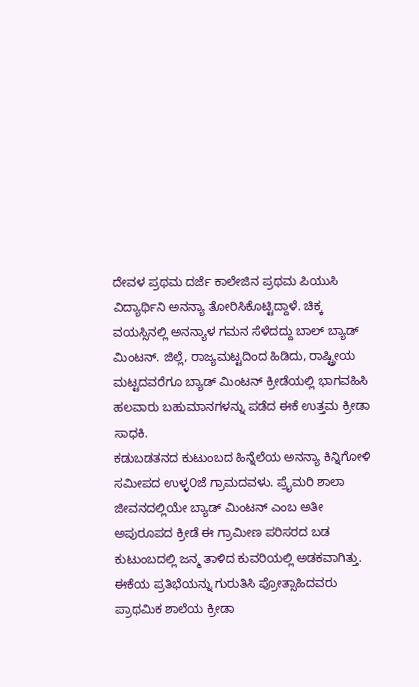ದೇವಳ ಪ್ರಥಮ ದರ್ಜೆ ಕಾಲೇಜಿನ ಪ್ರಥಮ ಪಿಯುಸಿ ವಿದ್ಯಾರ್ಥಿನಿ ಅನನ್ಯಾ ತೋರಿಸಿಕೊಟ್ಟಿದ್ದಾಳೆ. ಚಿಕ್ಕ ವಯಸ್ಸಿನಲ್ಲಿ ಅನನ್ಯಾಳ ಗಮನ ಸೆಳೆದದ್ದು ಬಾಲ್ ಬ್ಯಾಡ್ ಮಿಂಟನ್. ಜಿಲ್ಲೆ, ರಾಜ್ಯಮಟ್ಟದಿಂದ ಹಿಡಿದು, ರಾಷ್ಟ್ರೀಯ ಮಟ್ಟದವರೆಗೂ ಬ್ಯಾಡ್ ಮಿಂಟನ್ ಕ್ರೀಡೆಯಲ್ಲಿ ಭಾಗವಹಿಸಿ ಹಲವಾರು ಬಹುಮಾನಗಳನ್ನು ಪಡೆದ ಈಕೆ ಉತ್ತಮ ಕ್ರೀಡಾ ಸಾಧಕಿ.
ಕಡುಬಡತನದ ಕುಟುಂಬದ ಹಿನ್ನೆಲೆಯ ಅನನ್ಯಾ ಕಿನ್ನಿಗೋಳಿ ಸಮೀಪದ ಉಳ್ಳ೦ಜೆ ಗ್ರಾಮದವಳು. ಪ್ರೈಮರಿ ಶಾಲಾ ಜೀವನದಲ್ಲಿಯೇ ಬ್ಯಾಡ್ ಮಿಂಟನ್ ಎಂಬ ಅತೀ ಅಪುರೂಪದ ಕ್ರೀಡೆ ಈ ಗ್ರಾಮೀಣ ಪರಿಸರದ ಬಡ ಕುಟುಂಬದಲ್ಲಿ ಜನ್ಮ ತಾಳಿದ ಕುವರಿಯಲ್ಲಿ ಅಡಕವಾಗಿತ್ತು.
ಈಕೆಯ ಪ್ರತಿಭೆಯನ್ನು ಗುರುತಿಸಿ ಪ್ರೋತ್ಸಾಹಿದವರು ಪ್ರಾಥಮಿಕ ಶಾಲೆಯ ಕ್ರೀಡಾ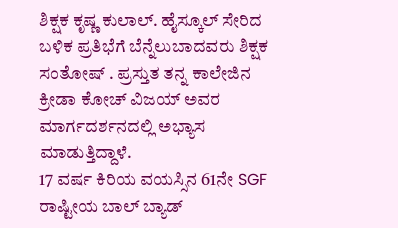ಶಿಕ್ಷಕ ಕೃಷ್ಣ ಕುಲಾಲ್. ಹೈಸ್ಕೂಲ್ ಸೇರಿದ ಬಳಿಕ ಪ್ರತಿಭೆಗೆ ಬೆನ್ನೆಲುಬಾದವರು ಶಿಕ್ಷಕ ಸಂತೋಷ್ . ಪ್ರಸ್ತುತ ತನ್ನ ಕಾಲೇಜಿನ ಕ್ರೀಡಾ ಕೋಚ್ ವಿಜಯ್ ಅವರ ಮಾರ್ಗದರ್ಶನದಲ್ಲಿ ಅಭ್ಯಾಸ ಮಾಡುತ್ತಿದ್ದಾಳೆ.
17 ವರ್ಷ ಕಿರಿಯ ವಯಸ್ಸಿನ 61ನೇ SGF ರಾಷ್ಟೀಯ ಬಾಲ್ ಬ್ಯಾಡ್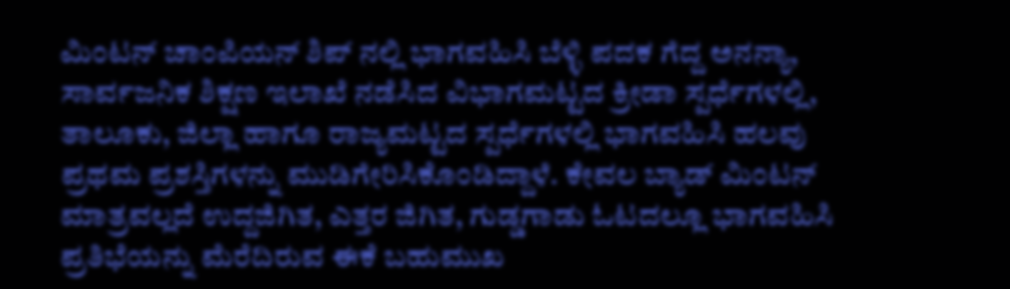ಮಿಂಟನ್ ಚಾಂಪಿಯನ್ ಶಿಪ್ ನಲ್ಲಿ ಭಾಗವಹಿಸಿ ಬೆಳ್ಳಿ ಪದಕ ಗೆದ್ದ ಅನನ್ಯಾ, ಸಾರ್ವಜನಿಕ ಶಿಕ್ಷಣ ಇಲಾಖೆ ನಡೆಸಿದ ವಿಭಾಗಮಟ್ಟದ ಕ್ರೀಡಾ ಸ್ಪರ್ಧೆಗಳಲ್ಲಿ, ತಾಲೂಕು, ಜಿಲ್ಲಾ ಹಾಗೂ ರಾಜ್ಯಮಟ್ಟದ ಸ್ಪರ್ಧೆಗಳಲ್ಲಿ ಭಾಗವಹಿಸಿ ಹಲವು ಪ್ರಥಮ ಪ್ರಶಸ್ತಿಗಳನ್ನು ಮುಡಿಗೇರಿಸಿಕೊಂಡಿದ್ದಾಳೆ. ಕೇವಲ ಬ್ಯಾಡ್ ಮಿಂಟನ್ ಮಾತ್ರವಲ್ಲದೆ ಉದ್ದಜಿಗಿತ, ಎತ್ತರ ಜಿಗಿತ, ಗುಡ್ಡಗಾಡು ಓಟದಲ್ಲೂ ಭಾಗವಹಿಸಿ ಪ್ರತಿಭೆಯನ್ನು ಮೆರೆದಿರುವ ಈಕೆ ಬಹುಮುಖ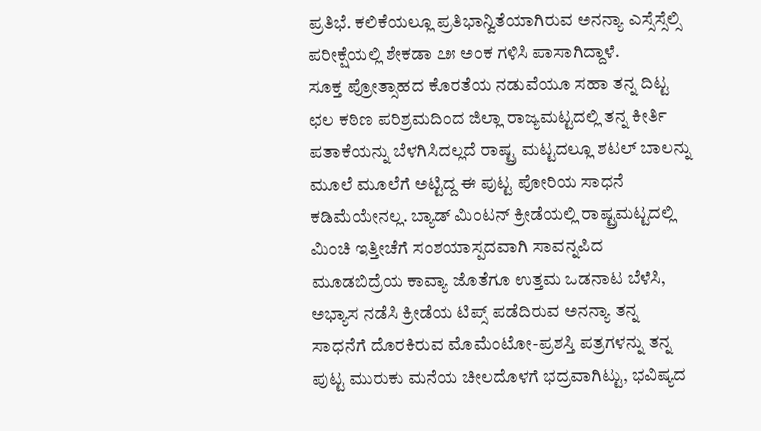ಪ್ರತಿಭೆ. ಕಲಿಕೆಯಲ್ಲೂ ಪ್ರತಿಭಾನ್ವಿತೆಯಾಗಿರುವ ಅನನ್ಯಾ ಎಸ್ಸೆಸ್ಸೆಲ್ಸಿ ಪರೀಕ್ಷೆಯಲ್ಲಿ ಶೇಕಡಾ ೭೫ ಅಂಕ ಗಳಿಸಿ ಪಾಸಾಗಿದ್ದಾಳೆ.
ಸೂಕ್ತ ಪ್ರೋತ್ಸಾಹದ ಕೊರತೆಯ ನಡುವೆಯೂ ಸಹಾ ತನ್ನ ದಿಟ್ಟ ಛಲ ಕಠಿಣ ಪರಿಶ್ರಮದಿಂದ ಜಿಲ್ಲಾ ರಾಜ್ಯಮಟ್ಟದಲ್ಲಿ ತನ್ನ ಕೀರ್ತಿ ಪತಾಕೆಯನ್ನು ಬೆಳಗಿಸಿದಲ್ಲದೆ ರಾಷ್ಟ್ರ ಮಟ್ಟದಲ್ಲೂ ಶಟಲ್ ಬಾಲನ್ನು ಮೂಲೆ ಮೂಲೆಗೆ ಅಟ್ಟಿದ್ದ ಈ ಪುಟ್ಟ ಪೋರಿಯ ಸಾಧನೆ ಕಡಿಮೆಯೇನಲ್ಲ. ಬ್ಯಾಡ್ ಮಿಂಟನ್ ಕ್ರೀಡೆಯಲ್ಲಿ ರಾಷ್ಟ್ರಮಟ್ಟದಲ್ಲಿ ಮಿಂಚಿ ಇತ್ತೀಚೆಗೆ ಸಂಶಯಾಸ್ಪದವಾಗಿ ಸಾವನ್ನಪಿದ ಮೂಡಬಿದ್ರೆಯ ಕಾವ್ಯಾ ಜೊತೆಗೂ ಉತ್ತಮ ಒಡನಾಟ ಬೆಳೆಸಿ, ಅಭ್ಯಾಸ ನಡೆಸಿ ಕ್ರೀಡೆಯ ಟಿಪ್ಸ್ ಪಡೆದಿರುವ ಅನನ್ಯಾ ತನ್ನ ಸಾಧನೆಗೆ ದೊರಕಿರುವ ಮೊಮೆಂಟೋ-ಪ್ರಶಸ್ತಿ ಪತ್ರಗಳನ್ನು ತನ್ನ ಪುಟ್ಟ ಮುರುಕು ಮನೆಯ ಚೀಲದೊಳಗೆ ಭದ್ರವಾಗಿಟ್ಟು, ಭವಿಷ್ಯದ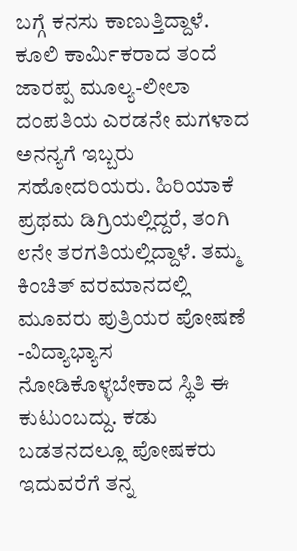ಬಗ್ಗೆ ಕನಸು ಕಾಣುತ್ತಿದ್ದಾಳೆ.
ಕೂಲಿ ಕಾರ್ಮಿಕರಾದ ತಂದೆ ಜಾರಪ್ಪ ಮೂಲ್ಯ-ಲೀಲಾ ದಂಪತಿಯ ಎರಡನೇ ಮಗಳಾದ ಅನನ್ಯಗೆ ಇಬ್ಬರು ಸಹೋದರಿಯರು. ಹಿರಿಯಾಕೆ ಪ್ರಥಮ ಡಿಗ್ರಿಯಲ್ಲಿದ್ದರೆ, ತಂಗಿ ೮ನೇ ತರಗತಿಯಲ್ಲಿದ್ದಾಳೆ. ತಮ್ಮ ಕಿಂಚಿತ್ ವರಮಾನದಲ್ಲಿ ಮೂವರು ಪುತ್ರಿಯರ ಪೋಷಣೆ -ವಿದ್ಯಾಭ್ಯಾಸ ನೋಡಿಕೊಳ್ಳಬೇಕಾದ ಸ್ಥಿತಿ ಈ ಕುಟುಂಬದ್ದು. ಕಡು ಬಡತನದಲ್ಲೂ ಪೋಷಕರು ಇದುವರೆಗೆ ತನ್ನ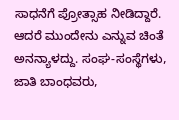ಸಾಧನೆಗೆ ಪ್ರೋತ್ಸಾಹ ನೀಡಿದ್ದಾರೆ. ಆದರೆ ಮುಂದೇನು ಎನ್ನುವ ಚಿಂತೆ ಅನನ್ಯಾಳದ್ದು. ಸಂಘ-ಸಂಸ್ಥೆಗಳು, ಜಾತಿ ಬಾಂಧವರು,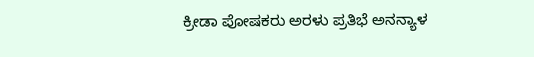ಕ್ರೀಡಾ ಪೋಷಕರು ಅರಳು ಪ್ರತಿಭೆ ಅನನ್ಯಾಳ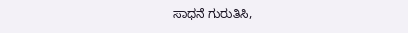ಸಾಧನೆ ಗುರುತಿಸಿ,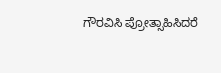ಗೌರವಿಸಿ ಪ್ರೋತ್ಸಾಹಿಸಿದರೆ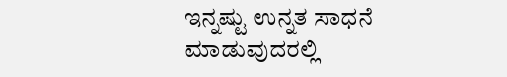ಇನ್ನಷ್ಟು ಉನ್ನತ ಸಾಧನೆ ಮಾಡುವುದರಲ್ಲಿ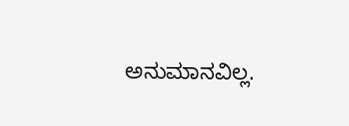ಅನುಮಾನವಿಲ್ಲ.